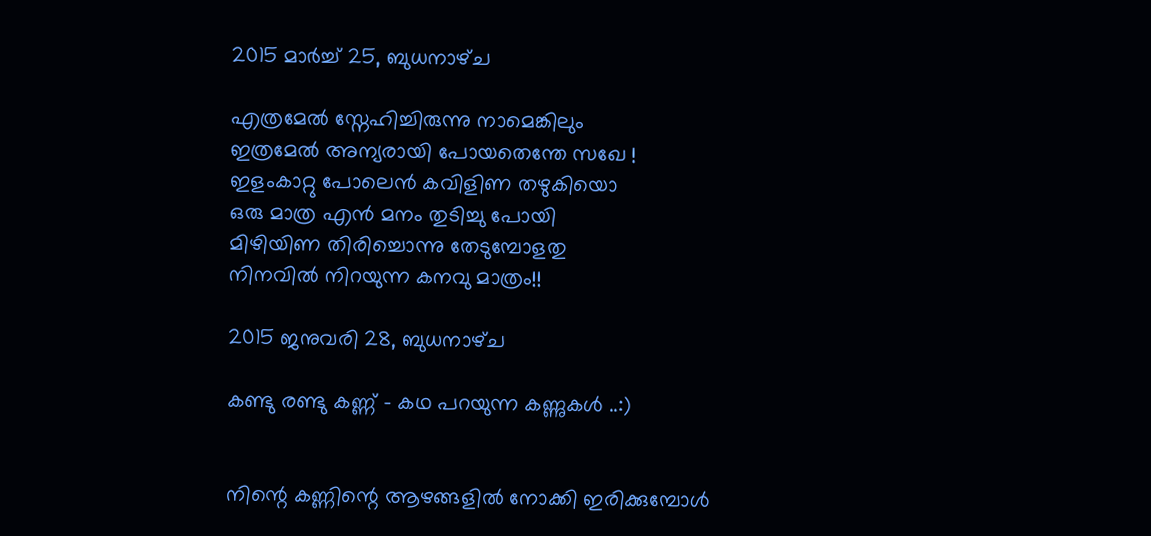2015 മാർച്ച് 25, ബുധനാഴ്‌ച

എത്രമേൽ സ്നേഹിച്ചിരുന്നു നാമെങ്കിലും
ഇത്രമേൽ അന്യരായി പോയതെന്തേ സഖേ !
ഇളംകാറ്റു പോലെൻ കവിളിണ തഴുകിയൊ
ഒരു മാത്ര എൻ മനം തുടിച്ചു പോയി
മിഴിയിണ തിരിച്ചൊന്നു തേടുമ്പോളതു
നിനവിൽ നിറയുന്ന കനവു മാത്രം!!

2015 ജനുവരി 28, ബുധനാഴ്‌ച

കണ്ടു രണ്ടു കണ്ണ് - കഥ പറയുന്ന കണ്ണുകൾ ..:)


നിന്റെ കണ്ണിന്റെ ആഴങ്ങളിൽ നോക്കി ഇരിക്കുമ്പോൾ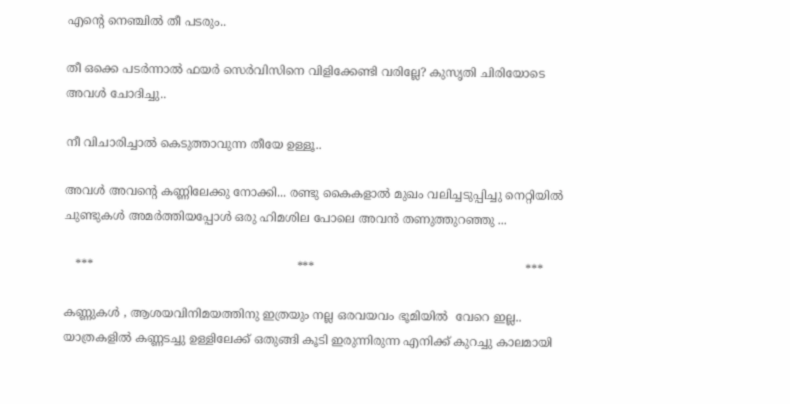എന്റെ നെഞ്ചിൽ തീ പടരും..

തീ ഒക്കെ പടർന്നാൽ ഫയർ സെർവിസിനെ വിളിക്കേണ്ടി വരില്ലേ? കുസൃതി ചിരിയോടെ അവൾ ചോദിച്ചു..

നീ വിചാരിച്ചാൽ കെടുത്താവുന്ന തീയേ ഉള്ളൂ..

അവൾ അവന്റെ കണ്ണിലേക്കു നോക്കി... രണ്ടു കൈകളാൽ മുഖം വലിച്ചടുപ്പിച്ചു നെറ്റിയിൽ ചുണ്ടുകൾ അമർത്തിയപ്പോൾ ഒരു ഹിമശില പോലെ അവൻ തണുത്തുറഞ്ഞു ...

   ***                                                       ***                                                         ***

കണ്ണുകൾ , ആശയവിനിമയത്തിനു ഇത്രയും നല്ല ഒരവയവം ഭൂമിയിൽ  വേറെ ഇല്ല.. യാത്രകളിൽ കണ്ണടച്ചു ഉള്ളിലേക്ക് ഒതുങ്ങി കൂടി ഇരുന്നിരുന്ന എനിക്ക് കുറച്ചു കാലമായി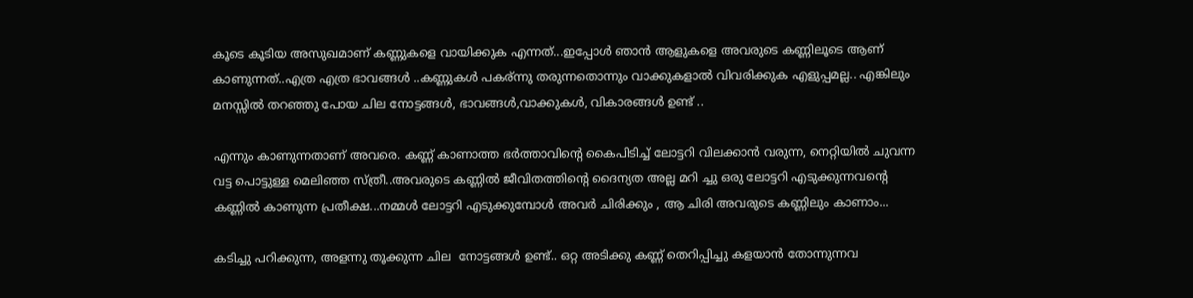കൂടെ കൂടിയ അസുഖമാണ് കണ്ണുകളെ വായിക്കുക എന്നത്...ഇപ്പോൾ ഞാൻ ആളുകളെ അവരുടെ കണ്ണിലൂടെ ആണ് കാണുന്നത്..എത്ര എത്ര ഭാവങ്ങൾ ..കണ്ണുകൾ പകര്ന്നു തരുന്നതൊന്നും വാക്കുകളാൽ വിവരിക്കുക എളുപ്പമല്ല.. എങ്കിലും മനസ്സിൽ തറഞ്ഞു പോയ ചില നോട്ടങ്ങൾ, ഭാവങ്ങൾ,വാക്കുകൾ, വികാരങ്ങൾ ഉണ്ട് ..

എന്നും കാണുന്നതാണ് അവരെ. കണ്ണ് കാണാത്ത ഭർത്താവിന്റെ കൈപിടിച്ച് ലോട്ടറി വിലക്കാൻ വരുന്ന, നെറ്റിയിൽ ചുവന്ന വട്ട പൊട്ടുള്ള മെലിഞ്ഞ സ്ത്രീ..അവരുടെ കണ്ണിൽ ജീവിതത്തിന്റെ ദൈന്യത അല്ല മറി ച്ചു ഒരു ലോട്ടറി എടുക്കുന്നവന്റെ കണ്ണിൽ കാണുന്ന പ്രതീക്ഷ...നമ്മൾ ലോട്ടറി എടുക്കുമ്പോൾ അവർ ചിരിക്കും , ആ ചിരി അവരുടെ കണ്ണിലും കാണാം...

കടിച്ചു പറിക്കുന്ന, അളന്നു തൂക്കുന്ന ചില  നോട്ടങ്ങൾ ഉണ്ട്.. ഒറ്റ അടിക്കു കണ്ണ് തെറിപ്പിച്ചു കളയാൻ തോന്നുന്നവ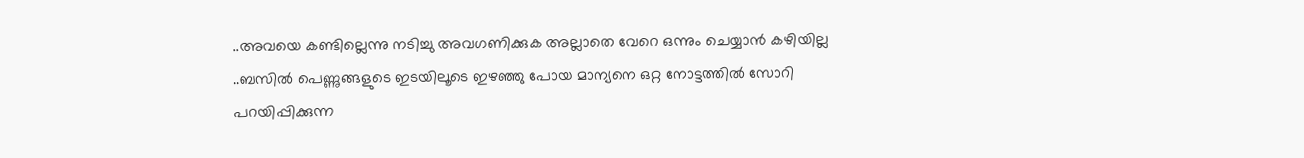..അവയെ കണ്ടില്ലെന്നു നടിച്ചു അവഗണിക്കുക അല്ലാതെ വേറെ ഒന്നും ചെയ്യാൻ കഴിയില്ല ..ബസിൽ പെണ്ണുങ്ങളുടെ ഇടയിലൂടെ ഇഴഞ്ഞു പോയ മാന്യനെ ഒറ്റ നോട്ടത്തിൽ സോറി പറയിപ്പിക്കുന്ന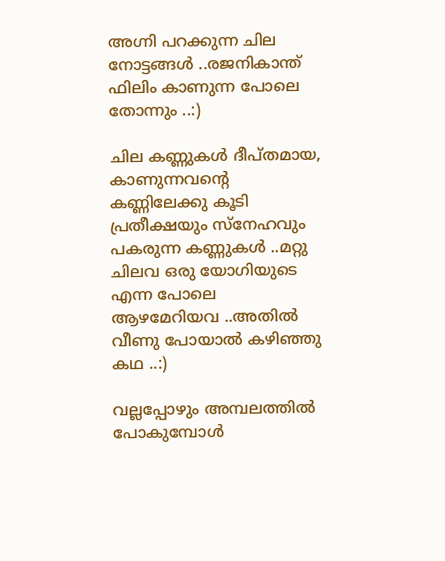അഗ്നി പറക്കുന്ന ചില നോട്ടങ്ങൾ ..രജനികാന്ത്  ഫിലിം കാണുന്ന പോലെ തോന്നും ..:)

ചില കണ്ണുകൾ ദീപ്തമായ, കാണുന്നവന്റെ കണ്ണിലേക്കു കൂടി പ്രതീക്ഷയും സ്നേഹവും പകരുന്ന കണ്ണുകൾ ..മറ്റു ചിലവ ഒരു യോഗിയുടെ എന്ന പോലെ  ആഴമേറിയവ ..അതിൽ വീണു പോയാൽ കഴിഞ്ഞു കഥ ..:)

വല്ലപ്പോഴും അമ്പലത്തിൽ പോകുമ്പോൾ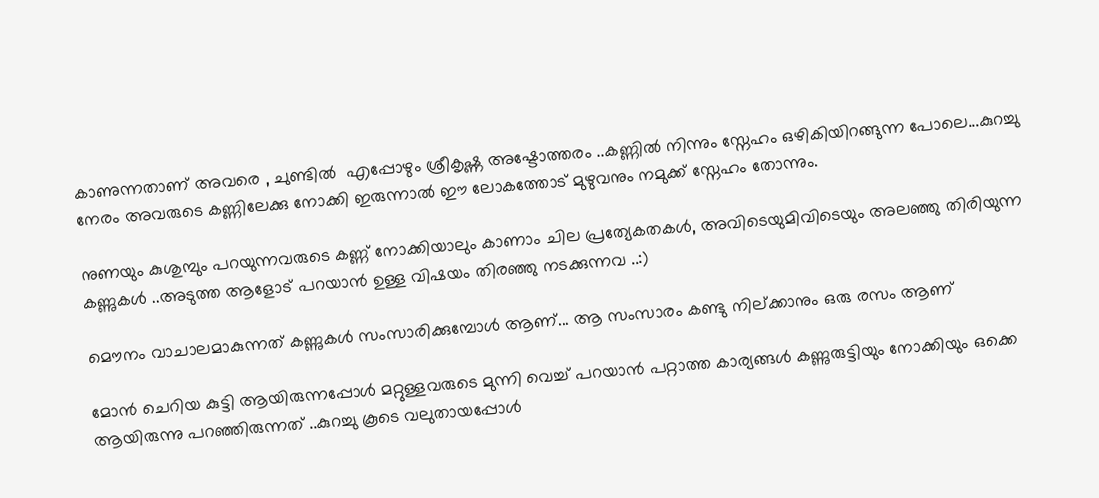കാണുന്നതാണ് അവരെ , ചുണ്ടിൽ  എപ്പോഴും ശ്രീകൃഷ്ണ അഷ്ടോത്തരം ..കണ്ണിൽ നിന്നും സ്നേഹം ഒഴികിയിറങ്ങുന്ന പോലെ...കുറച്ചു നേരം അവരുടെ കണ്ണിലേക്കു നോക്കി ഇരുന്നാൽ ഈ ലോകത്തോട്‌ മുഴുവനും നമുക്ക് സ്നേഹം തോന്നും.

നുണയും കുശുമ്പും പറയുന്നവരുടെ കണ്ണ് നോക്കിയാലും കാണാം ചില പ്രത്യേകതകൾ, അവിടെയുമിവിടെയും അലഞ്ഞു തിരിയുന്ന കണ്ണുകൾ ..അടുത്ത ആളോട് പറയാൻ ഉള്ള വിഷയം തിരഞ്ഞു നടക്കുന്നവ ..:)

മൌനം വാചാലമാകുന്നത് കണ്ണുകൾ സംസാരിക്കുമ്പോൾ ആണ്... ആ സംസാരം കണ്ടു നില്ക്കാനും ഒരു രസം ആണ്

മോൻ ചെറിയ കുട്ടി ആയിരുന്നപ്പോൾ മറ്റുള്ളവരുടെ മുന്നി വെച്ച് പറയാൻ പറ്റാത്ത കാര്യങ്ങൾ കണ്ണുരുട്ടിയും നോക്കിയും ഒക്കെ ആയിരുന്നു പറഞ്ഞിരുന്നത് ..കുറച്ചു കൂടെ വലുതായപ്പോൾ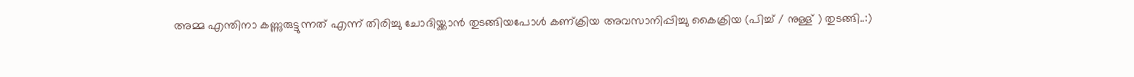അമ്മ എന്തിനാ കണ്ണുരുട്ടുന്നത് എന്ന് തിരിച്ചു ചോദിയ്ക്കാൻ തുടങ്ങിയപോൾ കണ്ക്രിയ അവസാനിപ്പിച്ചു കൈക്രിയ (പിച്ച് / നുള്ള് ) തുടങ്ങി..:)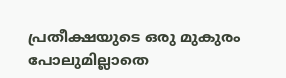പ്രതീക്ഷയുടെ ഒരു മുകുരം പോലുമില്ലാതെ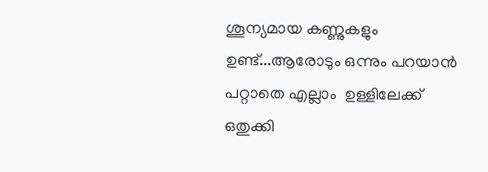ശൂന്യമായ കണ്ണുകളും ഉണ്ട്...ആരോടും ഒന്നും പറയാൻ പറ്റാതെ എല്ലാം  ഉള്ളിലേക്ക് ഒതുക്കി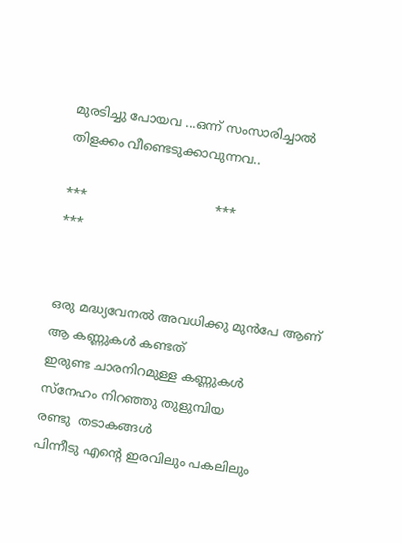മുരടിച്ചു പോയവ ...ഒന്ന് സംസാരിച്ചാൽ തിളക്കം വീണ്ടെടുക്കാവുന്നവ..

***                                ***                                        ***


ഒരു മദ്ധ്യവേനൽ അവധിക്കു മുൻപേ ആണ്
ആ കണ്ണുകൾ കണ്ടത്
ഇരുണ്ട ചാരനിറമുള്ള കണ്ണുകൾ
സ്നേഹം നിറഞ്ഞു തുളുമ്പിയ
രണ്ടു  തടാകങ്ങൾ
പിന്നീടു എന്റെ ഇരവിലും പകലിലും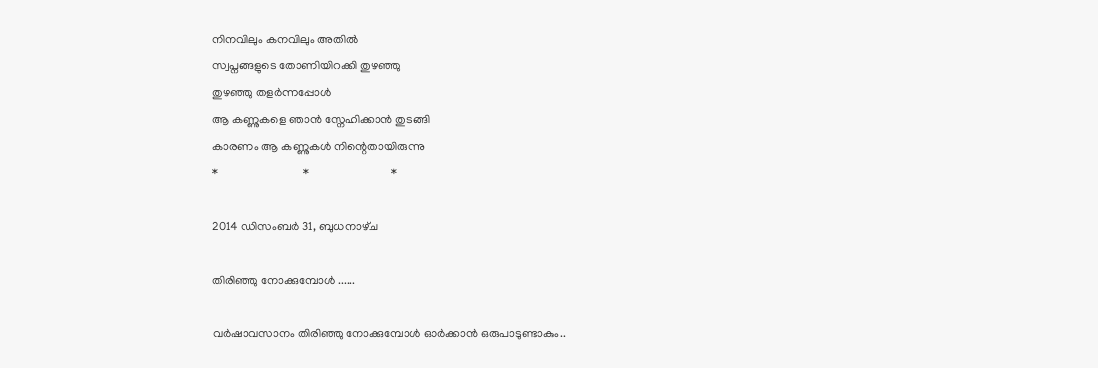നിനവിലും കനവിലും അതിൽ
സ്വപ്നങ്ങളുടെ തോണിയിറക്കി തുഴഞ്ഞു
തുഴഞ്ഞു തളർന്നപ്പോൾ
ആ കണ്ണുകളെ ഞാൻ സ്നേഹിക്കാൻ തുടങ്ങി
കാരണം ആ കണ്ണുകൾ നിന്റെതായിരുന്നു
*                             *                            *

2014 ഡിസംബർ 31, ബുധനാഴ്‌ച

തിരിഞ്ഞു നോക്കുമ്പോൾ ......

വർഷാവസാനം തിരിഞ്ഞു നോക്കുമ്പോൾ ഓർക്കാൻ ഒരുപാടുണ്ടാകും..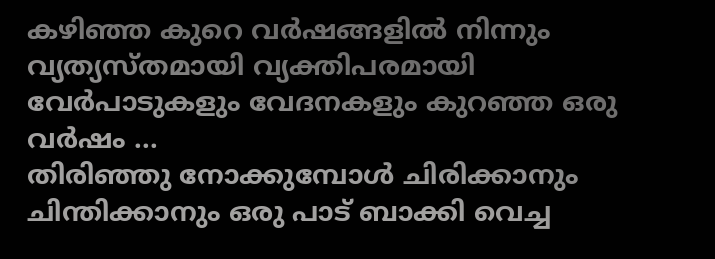കഴിഞ്ഞ കുറെ വർഷങ്ങളിൽ നിന്നും വ്യത്യസ്തമായി വ്യക്തിപരമായി വേർപാടുകളും വേദനകളും കുറഞ്ഞ ഒരു വർഷം ...
തിരിഞ്ഞു നോക്കുമ്പോൾ ചിരിക്കാനും ചിന്തിക്കാനും ഒരു പാട് ബാക്കി വെച്ച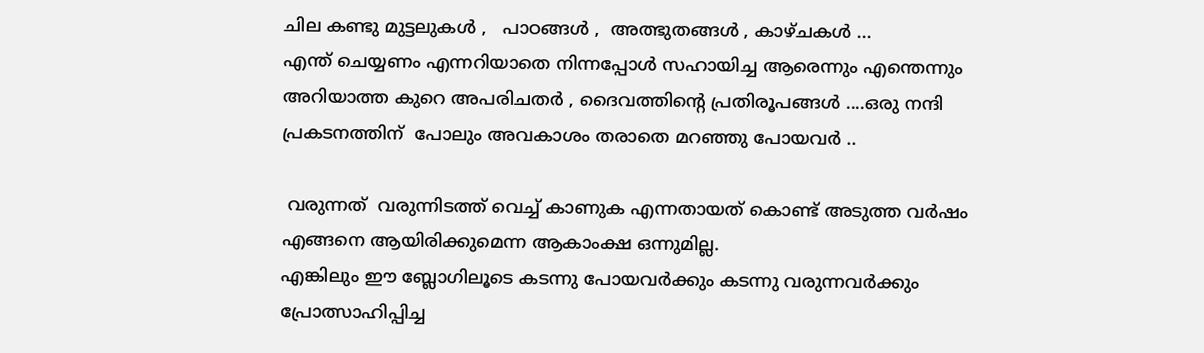ചില കണ്ടു മുട്ടലുകൾ ,   പാഠങ്ങൾ ,  അത്ഭുതങ്ങൾ , കാഴ്ചകൾ ...
എന്ത് ചെയ്യണം എന്നറിയാതെ നിന്നപ്പോൾ സഹായിച്ച ആരെന്നും എന്തെന്നും അറിയാത്ത കുറെ അപരിചതർ , ദൈവത്തിന്റെ പ്രതിരൂപങ്ങൾ ....ഒരു നന്ദി പ്രകടനത്തിന്  പോലും അവകാശം തരാതെ മറഞ്ഞു പോയവർ ..

 വരുന്നത്  വരുന്നിടത്ത് വെച്ച് കാണുക എന്നതായത്‌ കൊണ്ട് അടുത്ത വർഷം എങ്ങനെ ആയിരിക്കുമെന്ന ആകാംക്ഷ ഒന്നുമില്ല.
എങ്കിലും ഈ ബ്ലോഗിലൂടെ കടന്നു പോയവർക്കും കടന്നു വരുന്നവർക്കും പ്രോത്സാഹിപ്പിച്ച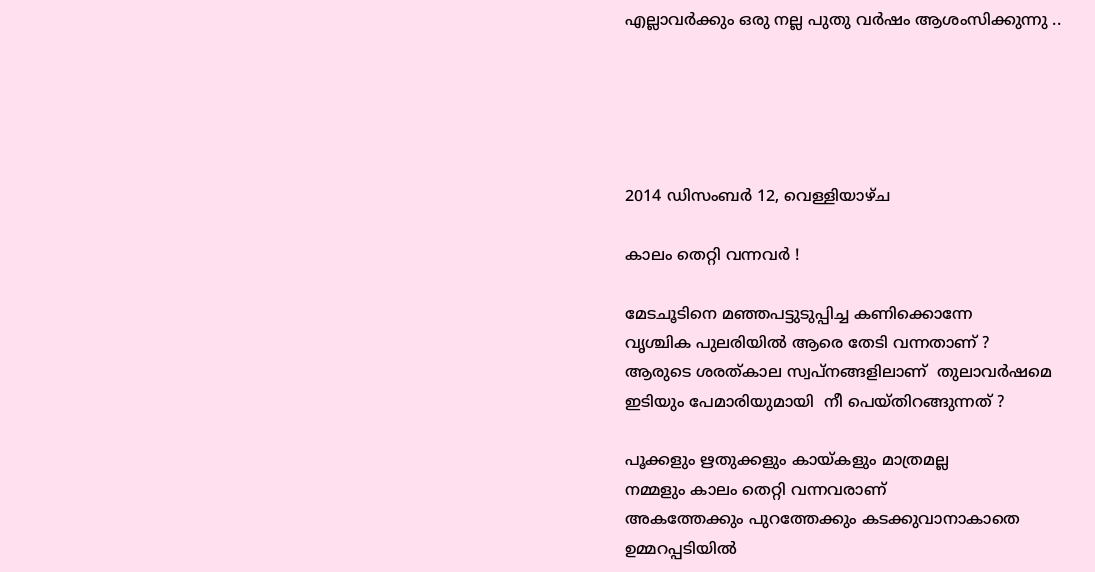എല്ലാവർക്കും ഒരു നല്ല പുതു വർഷം ആശംസിക്കുന്നു ..





2014 ഡിസംബർ 12, വെള്ളിയാഴ്‌ച

കാലം തെറ്റി വന്നവർ !

മേടചൂടിനെ മഞ്ഞപട്ടുടുപ്പിച്ച കണിക്കൊന്നേ
വൃശ്ചിക പുലരിയിൽ ആരെ തേടി വന്നതാണ് ?
ആരുടെ ശരത്കാല സ്വപ്നങ്ങളിലാണ്  തുലാവർഷമെ
ഇടിയും പേമാരിയുമായി  നീ പെയ്തിറങ്ങുന്നത് ?

പൂക്കളും ഋതുക്കളും കായ്കളും മാത്രമല്ല
നമ്മളും കാലം തെറ്റി വന്നവരാണ്
അകത്തേക്കും പുറത്തേക്കും കടക്കുവാനാകാതെ
ഉമ്മറപ്പടിയിൽ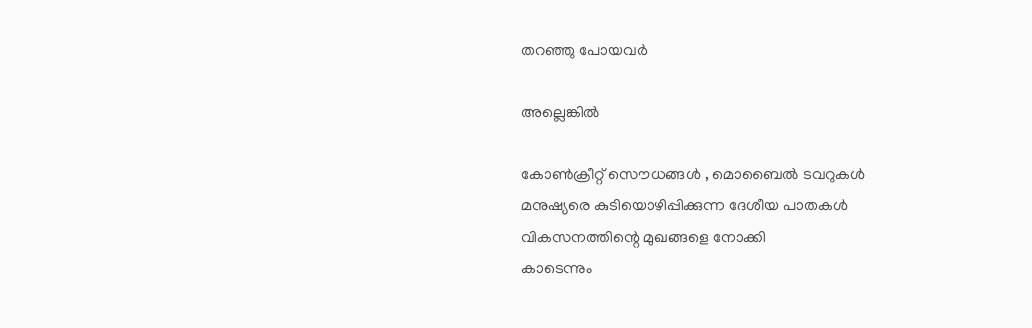തറഞ്ഞു പോയവർ

അല്ലെങ്കിൽ

കോണ്‍ക്രീറ്റ് സൌധങ്ങൾ , മൊബൈൽ ടവറുകൾ
മനുഷ്യരെ കുടിയൊഴിപ്പിക്കുന്ന ദേശീയ പാതകൾ
വികസനത്തിന്റെ മുഖങ്ങളെ നോക്കി
കാടെന്നും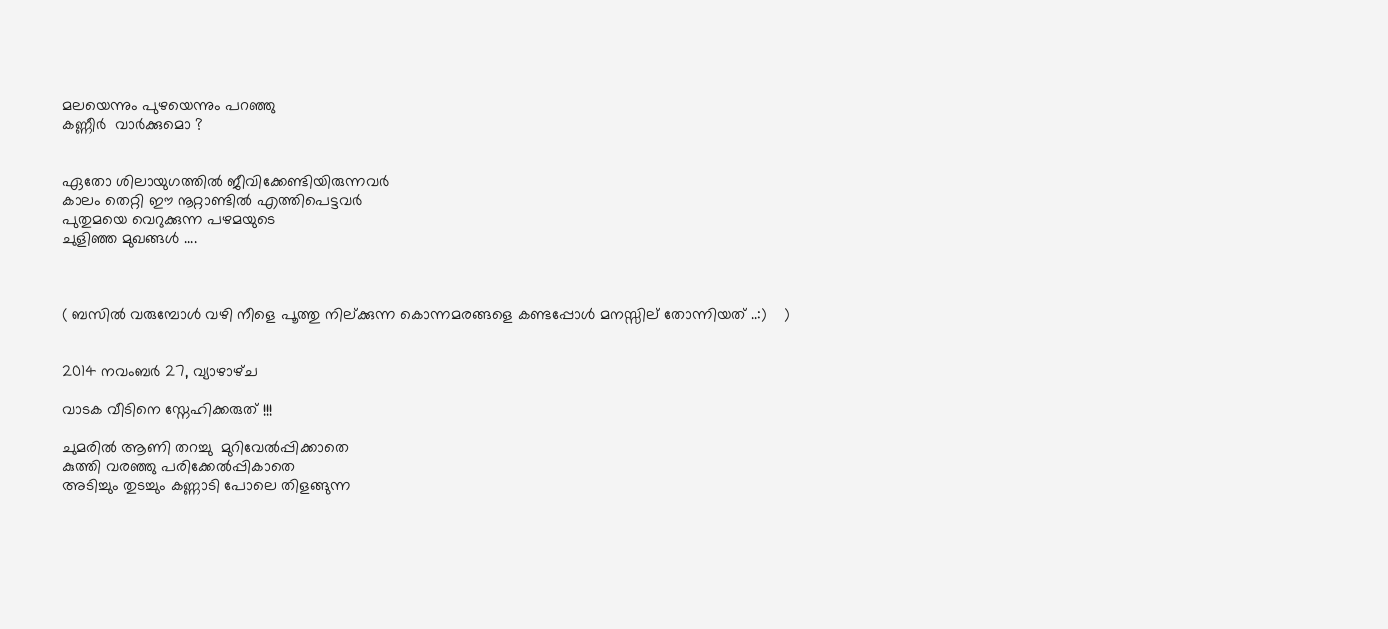മലയെന്നും പുഴയെന്നും പറഞ്ഞു
കണ്ണീർ  വാർക്കുമൊ ?


ഏതോ ശിലായുഗത്തിൽ ജീവിക്കേണ്ടിയിരുന്നവർ
കാലം തെറ്റി ഈ നൂറ്റാണ്ടിൽ എത്തിപെട്ടവർ
പുതുമയെ വെറുക്കുന്ന പഴമയുടെ
ചുളിഞ്ഞ മുഖങ്ങൾ ....



( ബസിൽ വരുമ്പോൾ വഴി നീളെ പൂത്തു നില്ക്കുന്ന കൊന്നമരങ്ങളെ കണ്ടപ്പോൾ മനസ്സില് തോന്നിയത് ..:)    )


2014 നവംബർ 27, വ്യാഴാഴ്‌ച

വാടക വീടിനെ സ്നേഹിക്കരുത് !!!

ചുമരിൽ ആണി തറച്ചു  മുറിവേൽപ്പിക്കാതെ
കുത്തി വരഞ്ഞു പരിക്കേൽപ്പികാതെ
അടിച്ചും തുടച്ചും കണ്ണാടി പോലെ തിളങ്ങുന്ന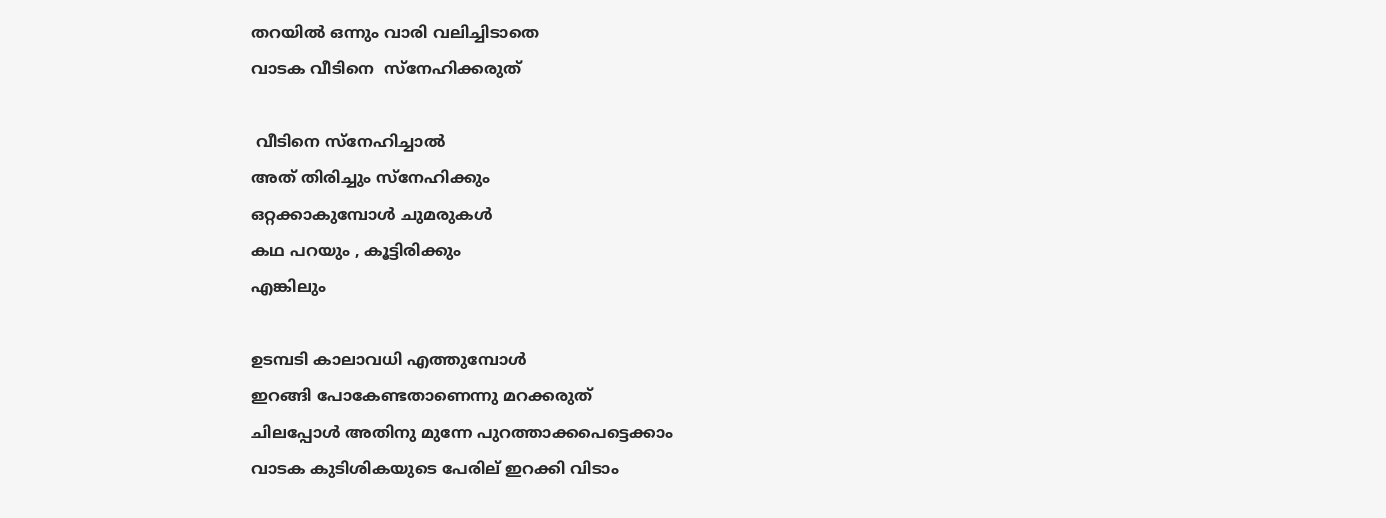തറയിൽ ഒന്നും വാരി വലിച്ചിടാതെ
വാടക വീടിനെ  സ്നേഹിക്കരുത്

 വീടിനെ സ്നേഹിച്ചാൽ
അത് തിരിച്ചും സ്നേഹിക്കും
ഒറ്റക്കാകുമ്പോൾ ചുമരുകൾ
കഥ പറയും , കൂട്ടിരിക്കും
എങ്കിലും

ഉടമ്പടി കാലാവധി എത്തുമ്പോൾ
ഇറങ്ങി പോകേണ്ടതാണെന്നു മറക്കരുത്
ചിലപ്പോൾ അതിനു മുന്നേ പുറത്താക്കപെട്ടെക്കാം
വാടക കുടിശികയുടെ പേരില് ഇറക്കി വിടാം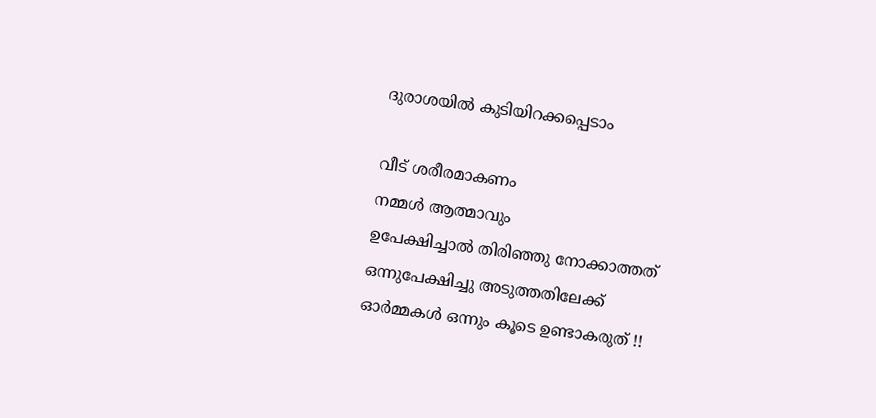ദുരാശയിൽ കുടിയിറക്കപ്പെടാം

വീട് ശരീരമാകണം
നമ്മൾ ആത്മാവും
ഉപേക്ഷിച്ചാൽ തിരിഞ്ഞു നോക്കാത്തത്
ഒന്നുപേക്ഷിച്ചു അടുത്തതിലേക്ക്
ഓർമ്മകൾ ഒന്നും കൂടെ ഉണ്ടാകരുത് !!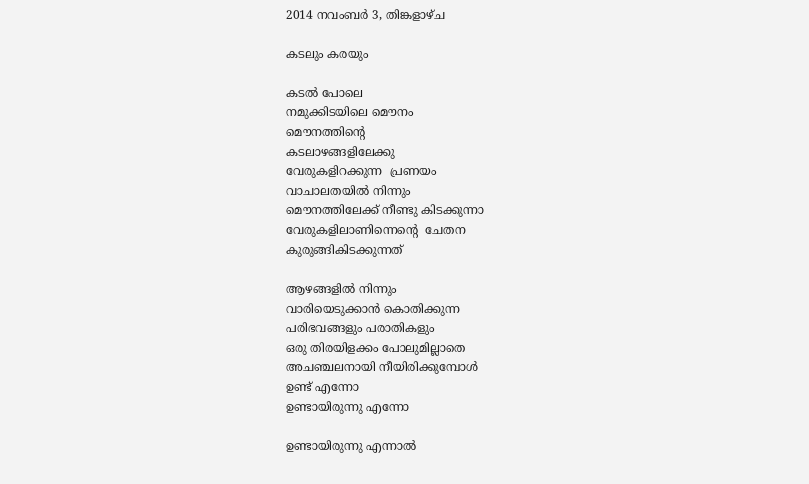2014 നവംബർ 3, തിങ്കളാഴ്‌ച

കടലും കരയും

കടൽ പോലെ
നമുക്കിടയിലെ മൌനം
മൌനത്തിന്റെ
കടലാഴങ്ങളിലേക്കു
വേരുകളിറക്കുന്ന  പ്രണയം
വാചാലതയിൽ നിന്നും
മൌനത്തിലേക്ക്‌ നീണ്ടു കിടക്കുന്നാ
വേരുകളിലാണിന്നെന്റെ  ചേതന
കുരുങ്ങികിടക്കുന്നത്

ആഴങ്ങളിൽ നിന്നും
വാരിയെടുക്കാൻ കൊതിക്കുന്ന
പരിഭവങ്ങളും പരാതികളും
ഒരു തിരയിളക്കം പോലുമില്ലാതെ
അചഞ്ചലനായി നീയിരിക്കുമ്പോൾ
ഉണ്ട് എന്നോ
ഉണ്ടായിരുന്നു എന്നോ

ഉണ്ടായിരുന്നു എന്നാൽ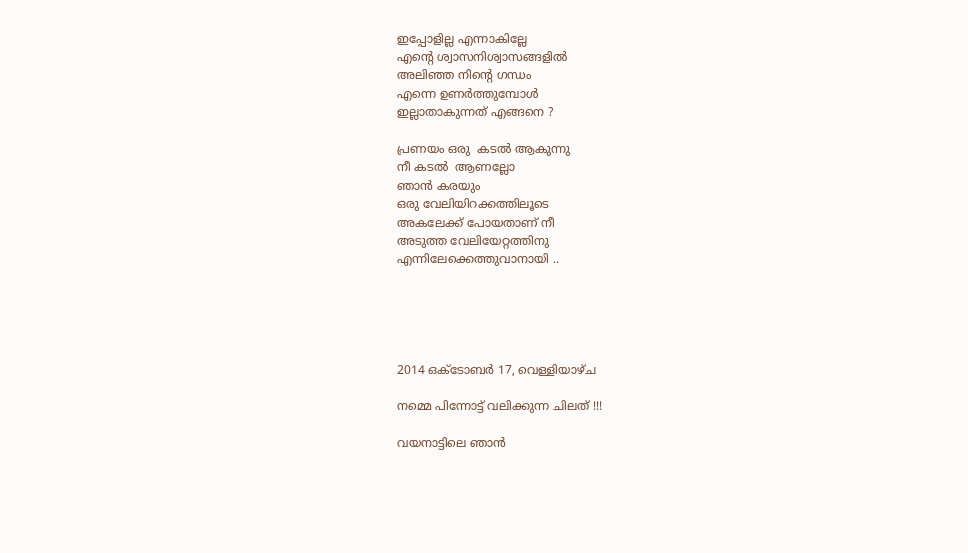ഇപ്പോളില്ല എന്നാകില്ലേ
എന്റെ ശ്വാസനിശ്വാസങ്ങളിൽ
അലിഞ്ഞ നിന്റെ ഗന്ധം
എന്നെ ഉണർത്തുമ്പോൾ
ഇല്ലാതാകുന്നത് എങ്ങനെ ?

പ്രണയം ഒരു  കടൽ ആകുന്നു
നീ കടൽ  ആണല്ലോ
ഞാൻ കരയും
ഒരു വേലിയിറക്കത്തിലൂടെ
അകലേക്ക്‌ പോയതാണ് നീ
അടുത്ത വേലിയേറ്റത്തിനു
എന്നിലേക്കെത്തുവാനായി ..





2014 ഒക്‌ടോബർ 17, വെള്ളിയാഴ്‌ച

നമ്മെ പിന്നോട്ട് വലിക്കുന്ന ചിലത് !!!

വയനാട്ടിലെ ഞാൻ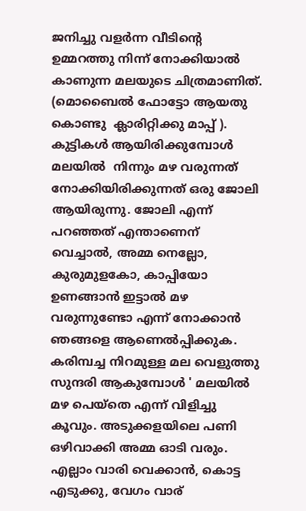ജനിച്ചു വളർന്ന വീടിന്റെ ഉമ്മറത്തു നിന്ന് നോക്കിയാൽ കാണുന്ന മലയുടെ ചിത്രമാണിത്. (മൊബൈൽ ഫോട്ടോ ആയതു കൊണ്ടു  ക്ലാരിറ്റിക്കു മാപ്പ് ). കുട്ടികൾ ആയിരിക്കുമ്പോൾ മലയിൽ  നിന്നും മഴ വരുന്നത് നോക്കിയിരിക്കുന്നത് ഒരു ജോലി ആയിരുന്നു. ജോലി എന്ന് പറഞ്ഞത് എന്താണെന് വെച്ചാൽ, അമ്മ നെല്ലോ, കുരുമുളകോ, കാപ്പിയോ ഉണങ്ങാൻ ഇട്ടാൽ മഴ വരുന്നുണ്ടോ എന്ന് നോക്കാൻ ഞങ്ങളെ ആണെൽപ്പിക്കുക. കരിമ്പച്ച നിറമുള്ള മല വെളുത്തു സുന്ദരി ആകുമ്പോൾ ' മലയിൽ മഴ പെയ്തെ എന്ന് വിളിച്ചു കൂവും. അടുക്കളയിലെ പണി ഒഴിവാക്കി അമ്മ ഓടി വരും. എല്ലാം വാരി വെക്കാൻ, കൊട്ട എടുക്കു, വേഗം വാര്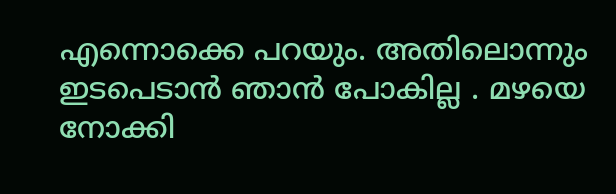എന്നൊക്കെ പറയും. അതിലൊന്നും ഇടപെടാൻ ഞാൻ പോകില്ല . മഴയെ നോക്കി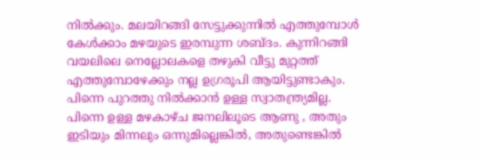നിൽക്കും. മലയിറങ്ങി സേട്ടുക്കുന്നിൽ എത്തുമ്പോൾ കേൾക്കാം മഴയുടെ ഇരമ്പുന്ന ശബ്ദം. കുന്നിറങ്ങി വയലിലെ നെല്ലോലകളെ തഴുകി വീട്ടു മുറ്റത്ത്  എത്തുമ്പോഴേക്കും നല്ല ഉഗ്രരൂപി ആയിട്ടുണ്ടാകും. പിന്നെ പുറത്തു നിൽക്കാൻ ഉള്ള സ്വാതന്ത്ര്യമില്ല. പിന്നെ ഉള്ള മഴകാഴ്ച ജനലിലൂടെ ആണു , അതും ഇടിയും മിന്നലും ഒന്നുമില്ലെങ്കിൽ, അതുണ്ടെങ്കിൽ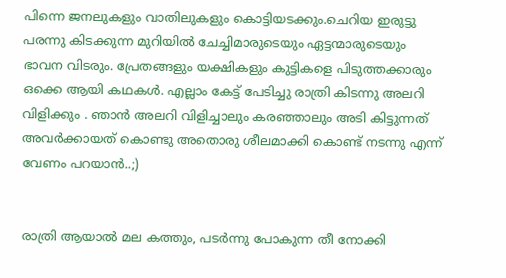പിന്നെ ജനലുകളും വാതിലുകളും കൊട്ടിയടക്കും.ചെറിയ ഇരുട്ടു പരന്നു കിടക്കുന്ന മുറിയിൽ ചേച്ചിമാരുടെയും ഏട്ടന്മാരുടെയും ഭാവന വിടരും. പ്രേതങ്ങളും യക്ഷികളും കുട്ടികളെ പിടുത്തക്കാരും ഒക്കെ ആയി കഥകൾ. എല്ലാം കേട്ട് പേടിച്ചു രാത്രി കിടന്നു അലറി വിളിക്കും . ഞാൻ അലറി വിളിച്ചാലും കരഞ്ഞാലും അടി കിട്ടുന്നത് അവർക്കായത് കൊണ്ടു അതൊരു ശീലമാക്കി കൊണ്ട് നടന്നു എന്ന് വേണം പറയാൻ..;)


രാത്രി ആയാൽ മല കത്തും, പടർന്നു പോകുന്ന തീ നോക്കി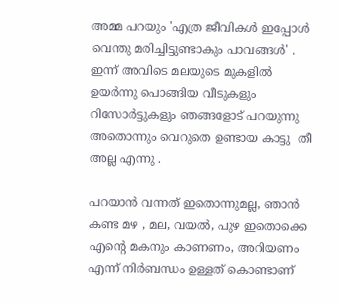അമ്മ പറയും 'എത്ര ജീവികൾ ഇപ്പോൾ വെന്തു മരിച്ചിട്ടുണ്ടാകും പാവങ്ങൾ' . ഇന്ന് അവിടെ മലയുടെ മുകളിൽ ഉയർന്നു പൊങ്ങിയ വീടുകളും റിസോർട്ടുകളും ഞങ്ങളോട് പറയുന്നു അതൊന്നും വെറുതെ ഉണ്ടായ കാട്ടു  തീ അല്ല എന്നു .

പറയാൻ വന്നത് ഇതൊന്നുമല്ല, ഞാൻ കണ്ട മഴ , മല, വയൽ, പുഴ ഇതൊക്കെ എന്റെ മകനും കാണണം, അറിയണം എന്ന് നിർബന്ധം ഉള്ളത് കൊണ്ടാണ്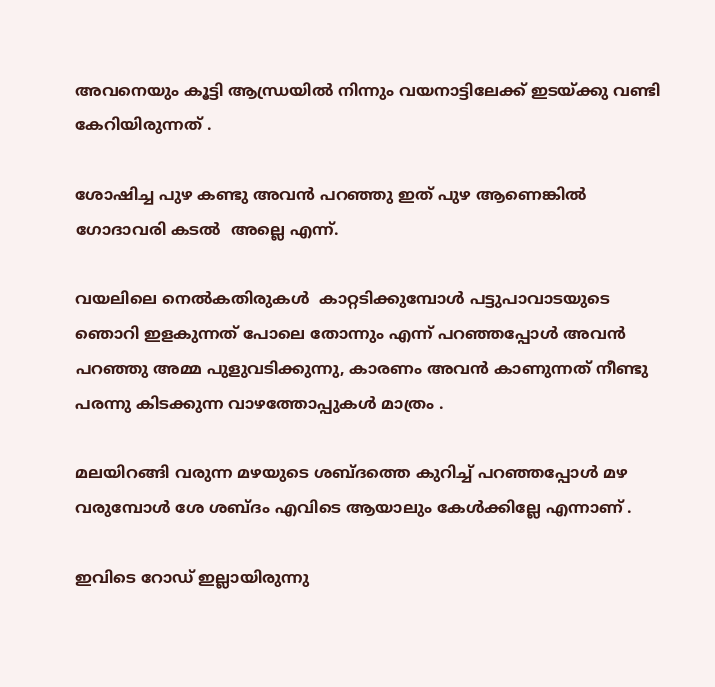അവനെയും കൂട്ടി ആന്ധ്രയിൽ നിന്നും വയനാട്ടിലേക്ക് ഇടയ്ക്കു വണ്ടി കേറിയിരുന്നത് .

ശോഷിച്ച പുഴ കണ്ടു അവൻ പറഞ്ഞു ഇത് പുഴ ആണെങ്കിൽ ഗോദാവരി കടൽ  അല്ലെ എന്ന്.

വയലിലെ നെൽകതിരുകൾ  കാറ്റടിക്കുമ്പോൾ പട്ടുപാവാടയുടെ ഞൊറി ഇളകുന്നത് പോലെ തോന്നും എന്ന് പറഞ്ഞപ്പോൾ അവൻ പറഞ്ഞു അമ്മ പുളുവടിക്കുന്നു, കാരണം അവൻ കാണുന്നത് നീണ്ടു പരന്നു കിടക്കുന്ന വാഴത്തോപ്പുകൾ മാത്രം .

മലയിറങ്ങി വരുന്ന മഴയുടെ ശബ്ദത്തെ കുറിച്ച് പറഞ്ഞപ്പോൾ മഴ വരുമ്പോൾ ശേ ശബ്ദം എവിടെ ആയാലും കേൾക്കില്ലേ എന്നാണ് .

ഇവിടെ റോഡ്‌ ഇല്ലായിരുന്നു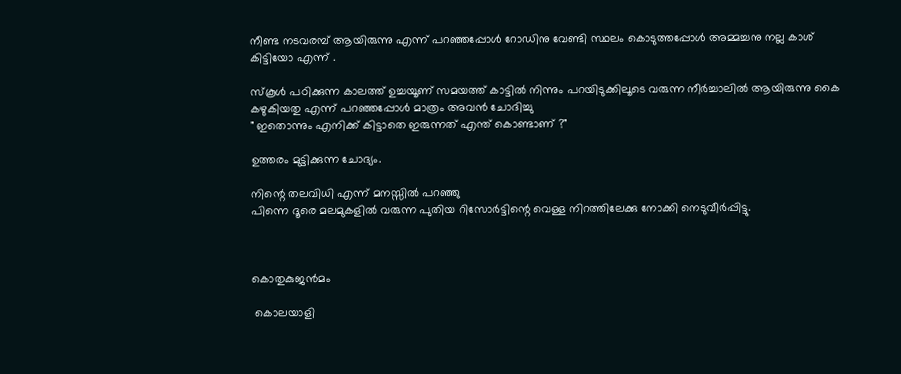നീണ്ട നടവരമ്പ് ആയിരുന്നു എന്ന് പറഞ്ഞപ്പോൾ റോഡിനു വേണ്ടി സ്ഥലം കൊടുത്തപ്പോൾ അമ്മച്ചനു നല്ല കാശ് കിട്ടിയോ എന്ന് .

സ്കൂൾ പഠിക്കുന്ന കാലത്ത് ഉച്ചയൂണ് സമയത്ത് കാട്ടിൽ നിന്നും പറയിടുക്കിലൂടെ വരുന്ന നീർച്ചാലിൽ ആയിരുന്നു കൈ കഴുകിയതു എന്ന് പറഞ്ഞപ്പോൾ മാത്രം അവൻ ചോദിച്ചു
" ഇതൊന്നും എനിക്ക് കിട്ടാതെ ഇരുന്നത് എന്ത് കൊണ്ടാണ് ?"

ഉത്തരം മുട്ടിക്കുന്ന ചോദ്യം.

നിന്റെ തലവിധി എന്ന് മനസ്സിൽ പറഞ്ഞു
പിന്നെ ദൂരെ മലമുകളിൽ വരുന്ന പുതിയ റിസോർട്ടിന്റെ വെള്ള നിറത്തിലേക്കു നോക്കി നെടുവീർപ്പിട്ടു.



കൊതുകുജൻമം

 കൊലയാളി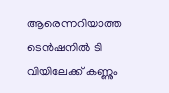ആരെന്നറിയാത്ത ടെൻഷനിൽ ടി വിയിലേക്ക് കണ്ണും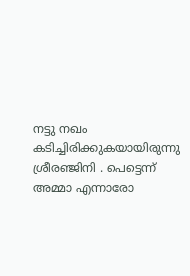നട്ടു നഖം കടിച്ചിരിക്കുകയായിരുന്നു ശ്രീരഞ്ജിനി . പെട്ടെന്ന് അമ്മാ എന്നാരോ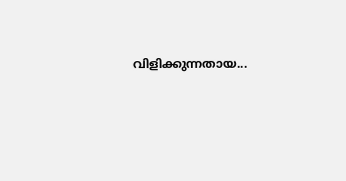വിളിക്കുന്നതായ...